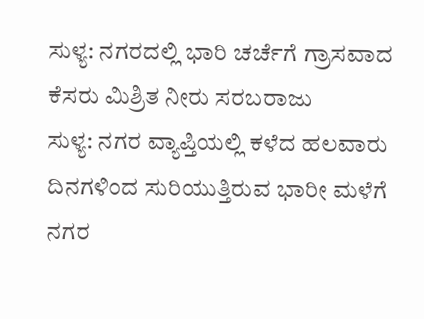ಸುಳ್ಯ: ನಗರದಲ್ಲಿ ಭಾರಿ ಚರ್ಚೆಗೆ ಗ್ರಾಸವಾದ ಕೆಸರು ಮಿಶ್ರಿತ ನೀರು ಸರಬರಾಜು
ಸುಳ್ಯ: ನಗರ ವ್ಯಾಪ್ತಿಯಲ್ಲಿ ಕಳೆದ ಹಲವಾರು ದಿನಗಳಿಂದ ಸುರಿಯುತ್ತಿರುವ ಭಾರೀ ಮಳೆಗೆ ನಗರ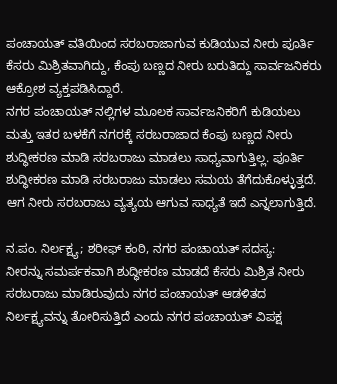ಪಂಚಾಯತ್ ವತಿಯಿಂದ ಸರಬರಾಜಾಗುವ ಕುಡಿಯುವ ನೀರು ಪೂರ್ತಿ ಕೆಸರು ಮಿಶ್ರಿತವಾಗಿದ್ದು, ಕೆಂಪು ಬಣ್ಣದ ನೀರು ಬರುತಿದ್ದು ಸಾರ್ವಜನಿಕರು ಆಕ್ರೋಶ ವ್ಯಕ್ತಪಡಿಸಿದ್ದಾರೆ.
ನಗರ ಪಂಚಾಯತ್ ನಲ್ಲಿಗಳ ಮೂಲಕ ಸಾರ್ವಜನಿಕರಿಗೆ ಕುಡಿಯಲು ಮತ್ತು ಇತರ ಬಳಕೆಗೆ ನಗರಕ್ಕೆ ಸರಬರಾಜಾದ ಕೆಂಪು ಬಣ್ಣದ ನೀರು ಶುದ್ಧೀಕರಣ ಮಾಡಿ ಸರಬರಾಜು ಮಾಡಲು ಸಾಧ್ಯವಾಗುತ್ತಿಲ್ಲ. ಪೂರ್ತಿ ಶುದ್ಧೀಕರಣ ಮಾಡಿ ಸರಬರಾಜು ಮಾಡಲು ಸಮಯ ತೆಗೆದುಕೊಳ್ಳುತ್ತದೆ. ಆಗ ನೀರು ಸರಬರಾಜು ವ್ಯತ್ಯಯ ಆಗುವ ಸಾಧ್ಯತೆ ಇದೆ ಎನ್ನಲಾಗುತ್ತಿದೆ.

ನ.ಪಂ. ನಿರ್ಲಕ್ಷ್ಯ; ಶರೀಫ್ ಕಂಠಿ, ನಗರ ಪಂಚಾಯತ್ ಸದಸ್ಯ:
ನೀರನ್ನು ಸಮರ್ಪಕವಾಗಿ ಶುದ್ಧೀಕರಣ ಮಾಡದೆ ಕೆಸರು ಮಿಶ್ರಿತ ನೀರು ಸರಬರಾಜು ಮಾಡಿರುವುದು ನಗರ ಪಂಚಾಯತ್ ಆಡಳಿತದ ನಿರ್ಲಕ್ಷ್ಯವನ್ನು ತೋರಿಸುತ್ತಿದೆ ಎಂದು ನಗರ ಪಂಚಾಯತ್ ವಿಪಕ್ಷ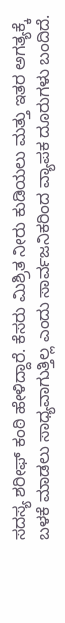ಸದಸ್ಯ ಶರೀಫ್ ಕಂಠಿ ಹೇಳಿದ್ದಾರೆ. ಕೆಸರು ಮಿಶ್ರಿತ ನೀರು ಕುಡಿಯಲು ಮತ್ತು ಇತರ ಅಗತ್ಯಕ್ಕೆ ಬಳಕೆ ಮಾಡಲು ಸಾಧ್ಯವಾಗುತ್ತಿಲ್ಲ ಎಂದು ಸಾರ್ವಜನಿಕರಿಂದ ವ್ಯಾಪಕ ದೂರುಗಳು ಬಂದಿದೆ.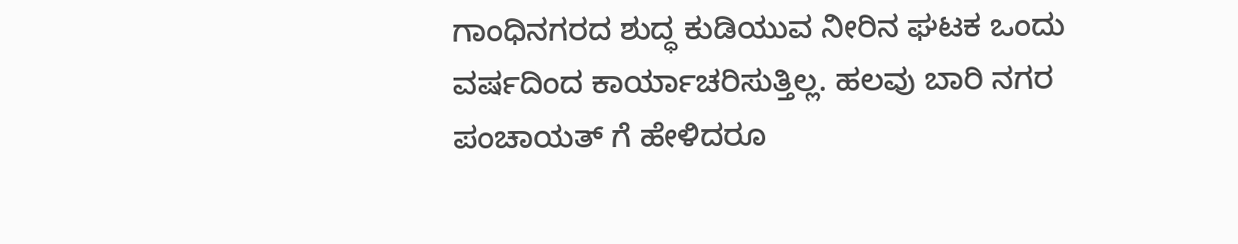ಗಾಂಧಿನಗರದ ಶುದ್ಧ ಕುಡಿಯುವ ನೀರಿನ ಘಟಕ ಒಂದು ವರ್ಷದಿಂದ ಕಾರ್ಯಾಚರಿಸುತ್ತಿಲ್ಲ. ಹಲವು ಬಾರಿ ನಗರ ಪಂಚಾಯತ್ ಗೆ ಹೇಳಿದರೂ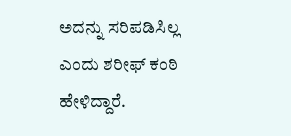ಅದನ್ನು ಸರಿಪಡಿಸಿಲ್ಲ ಎಂದು ಶರೀಫ್ ಕಂಠಿ ಹೇಳಿದ್ದಾರೆ.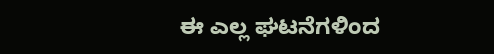ಈ ಎಲ್ಲ ಘಟನೆಗಳಿಂದ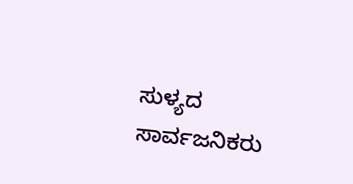ಸುಳ್ಯದ ಸಾರ್ವಜನಿಕರು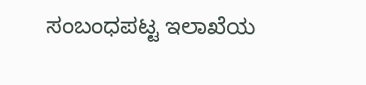ಸಂಬಂಧಪಟ್ಟ ಇಲಾಖೆಯ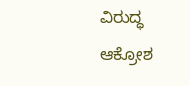ವಿರುದ್ಧ ಆಕ್ರೋಶ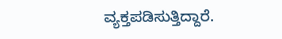ವ್ಯಕ್ತಪಡಿಸುತ್ತಿದ್ದಾರೆ.